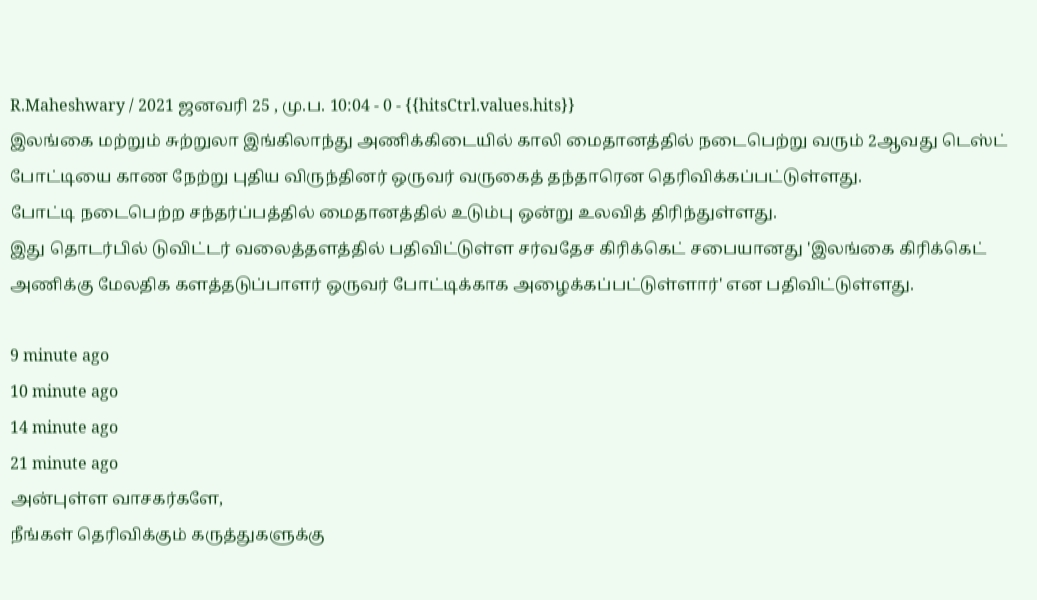R.Maheshwary / 2021 ஜனவரி 25 , மு.ப. 10:04 - 0 - {{hitsCtrl.values.hits}}
இலங்கை மற்றும் சுற்றுலா இங்கிலாந்து அணிக்கிடையில் காலி மைதானத்தில் நடைபெற்று வரும் 2ஆவது டெஸ்ட் போட்டியை காண நேற்று புதிய விருந்தினர் ஒருவர் வருகைத் தந்தாரென தெரிவிக்கப்பட்டுள்ளது.
போட்டி நடைபெற்ற சந்தர்ப்பத்தில் மைதானத்தில் உடும்பு ஒன்று உலவித் திரிந்துள்ளது.
இது தொடர்பில் டுவிட்டர் வலைத்தளத்தில் பதிவிட்டுள்ள சர்வதேச கிரிக்கெட் சபையானது 'இலங்கை கிரிக்கெட் அணிக்கு மேலதிக களத்தடுப்பாளர் ஒருவர் போட்டிக்காக அழைக்கப்பட்டுள்ளார்' என பதிவிட்டுள்ளது.

9 minute ago
10 minute ago
14 minute ago
21 minute ago
அன்புள்ள வாசகர்களே,
நீங்கள் தெரிவிக்கும் கருத்துகளுக்கு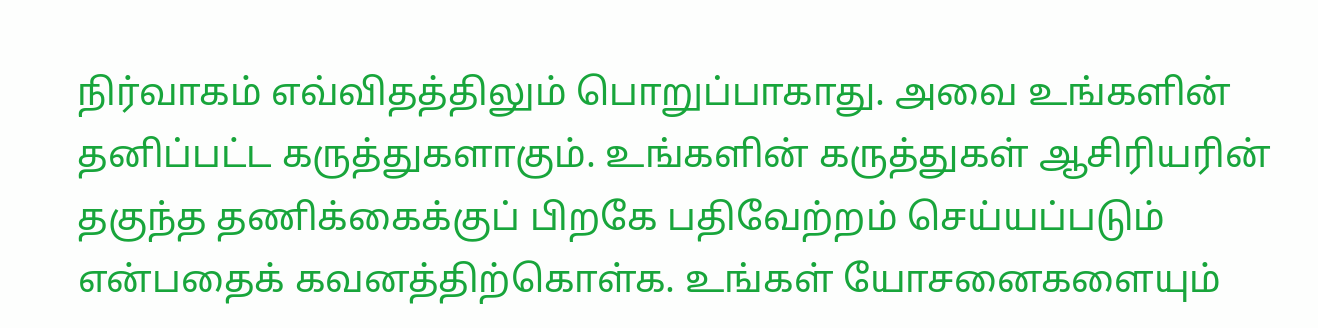நிர்வாகம் எவ்விதத்திலும் பொறுப்பாகாது. அவை உங்களின் தனிப்பட்ட கருத்துகளாகும். உங்களின் கருத்துகள் ஆசிரியரின் தகுந்த தணிக்கைக்குப் பிறகே பதிவேற்றம் செய்யப்படும் என்பதைக் கவனத்திற்கொள்க. உங்கள் யோசனைகளையும்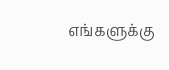எங்களுக்கு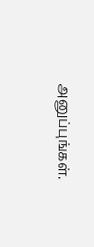அனுப்புங்கள்.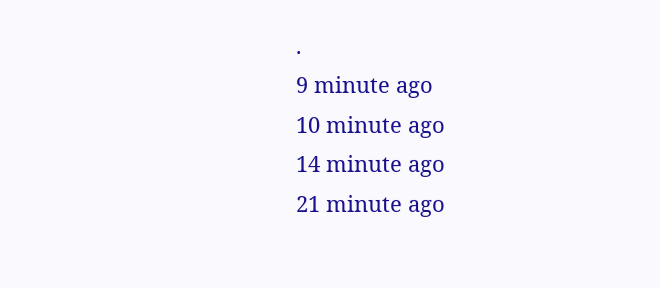.
9 minute ago
10 minute ago
14 minute ago
21 minute ago